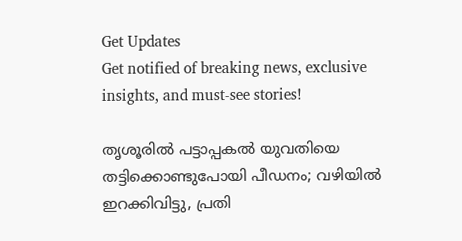Get Updates
Get notified of breaking news, exclusive insights, and must-see stories!

തൃശൂരില്‍ പട്ടാപ്പകല്‍ യുവതിയെ തട്ടിക്കൊണ്ടുപോയി പീഡനം; വഴിയില്‍ ഇറക്കിവിട്ടു, പ്രതി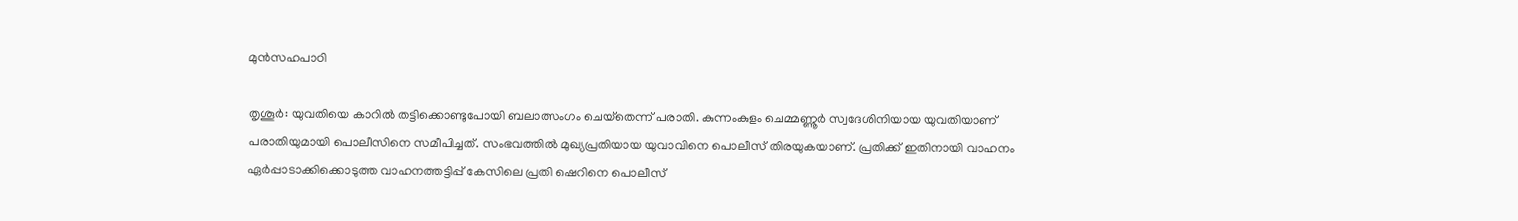മുന്‍സഹപാഠി

തൃശൂര്‍: യുവതിയെ കാറില്‍ തട്ടിക്കൊണ്ടുപോയി ബലാത്സംഗം ചെയ്‌തെന്ന് പരാതി. കുന്നംകുളം ചെമ്മണ്ണൂര്‍ സ്വദേശിനിയായ യുവതിയാണ് പരാതിയുമായി പൊലീസിനെ സമീപിച്ചത്. സംഭവത്തില്‍ മുഖ്യപ്രതിയായ യുവാവിനെ പൊലീസ് തിരയുകയാണ്. പ്രതിക്ക് ഇതിനായി വാഹനം ഏര്‍പ്പാടാക്കിക്കൊടുത്ത വാഹനത്തട്ടിപ്പ് കേസിലെ പ്രതി ഷെറിനെ പൊലീസ്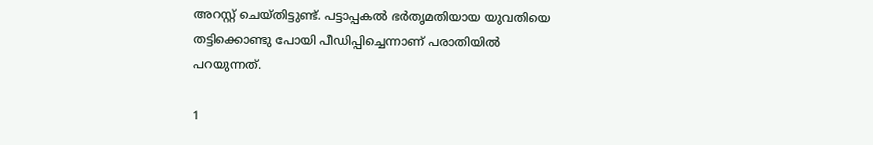അറസ്റ്റ് ചെയ്തിട്ടുണ്ട്. പട്ടാപ്പകല്‍ ഭര്‍തൃമതിയായ യുവതിയെ തട്ടിക്കൊണ്ടു പോയി പീഡിപ്പിച്ചെന്നാണ് പരാതിയില്‍ പറയുന്നത്.

1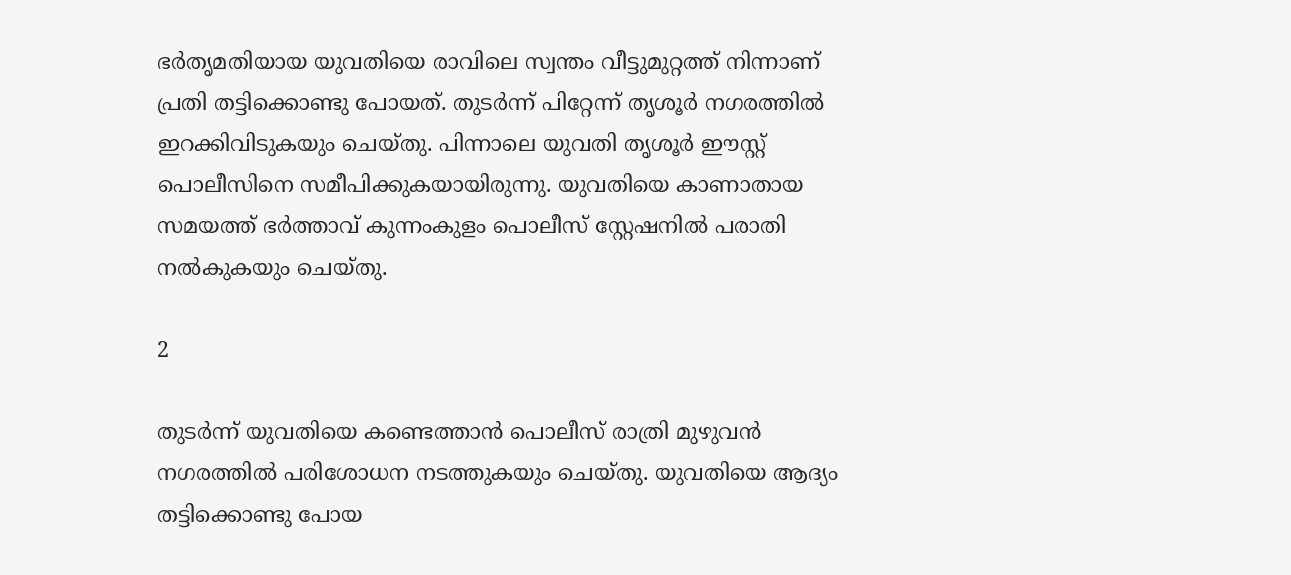ഭര്‍തൃമതിയായ യുവതിയെ രാവിലെ സ്വന്തം വീട്ടുമുറ്റത്ത് നിന്നാണ് പ്രതി തട്ടിക്കൊണ്ടു പോയത്. തുടര്‍ന്ന് പിറ്റേന്ന് തൃശൂര്‍ നഗരത്തില്‍ ഇറക്കിവിടുകയും ചെയ്തു. പിന്നാലെ യുവതി തൃശൂര്‍ ഈസ്റ്റ് പൊലീസിനെ സമീപിക്കുകയായിരുന്നു. യുവതിയെ കാണാതായ സമയത്ത് ഭര്‍ത്താവ് കുന്നംകുളം പൊലീസ് സ്റ്റേഷനില്‍ പരാതി നല്‍കുകയും ചെയ്തു.

2

തുടര്‍ന്ന് യുവതിയെ കണ്ടെത്താന്‍ പൊലീസ് രാത്രി മുഴുവന്‍ നഗരത്തില്‍ പരിശോധന നടത്തുകയും ചെയ്തു. യുവതിയെ ആദ്യം തട്ടിക്കൊണ്ടു പോയ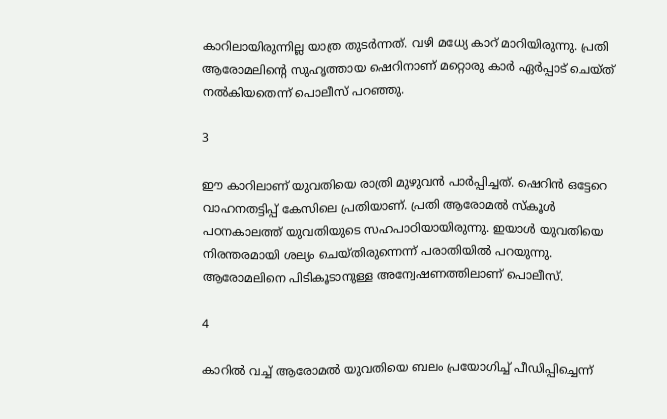കാറിലായിരുന്നില്ല യാത്ര തുടര്‍ന്നത്. വഴി മധ്യേ കാറ് മാറിയിരുന്നു. പ്രതി ആരോമലിന്റെ സുഹൃത്തായ ഷെറിനാണ് മറ്റൊരു കാര്‍ ഏര്‍പ്പാട് ചെയ്ത് നല്‍കിയതെന്ന് പൊലീസ് പറഞ്ഞു.

3

ഈ കാറിലാണ് യുവതിയെ രാത്രി മുഴുവന്‍ പാര്‍പ്പിച്ചത്. ഷെറിന്‍ ഒട്ടേറെ വാഹനതട്ടിപ്പ് കേസിലെ പ്രതിയാണ്. പ്രതി ആരോമല്‍ സ്‌കൂള്‍ പഠനകാലത്ത് യുവതിയുടെ സഹപാഠിയായിരുന്നു. ഇയാള്‍ യുവതിയെ നിരന്തരമായി ശല്യം ചെയ്തിരുന്നെന്ന് പരാതിയില്‍ പറയുന്നു. ആരോമലിനെ പിടികൂടാനുള്ള അന്വേഷണത്തിലാണ് പൊലീസ്.

4

കാറില്‍ വച്ച് ആരോമല്‍ യുവതിയെ ബലം പ്രയോഗിച്ച് പീഡിപ്പിച്ചെന്ന്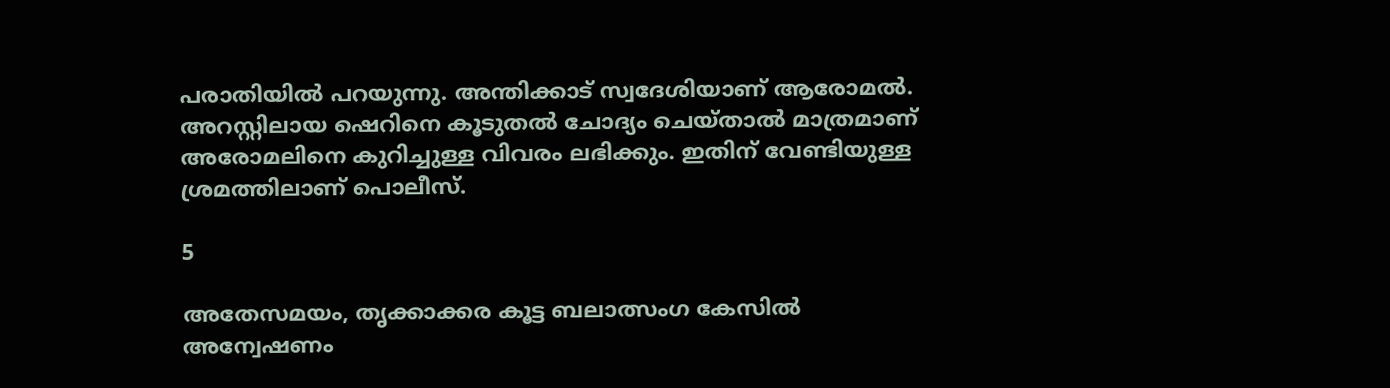പരാതിയില്‍ പറയുന്നു. അന്തിക്കാട് സ്വദേശിയാണ് ആരോമല്‍. അറസ്റ്റിലായ ഷെറിനെ കൂടുതല്‍ ചോദ്യം ചെയ്താല്‍ മാത്രമാണ് അരോമലിനെ കുറിച്ചുള്ള വിവരം ലഭിക്കും. ഇതിന് വേണ്ടിയുള്ള ശ്രമത്തിലാണ് പൊലീസ്.

5

അതേസമയം, തൃക്കാക്കര കൂട്ട ബലാത്സംഗ കേസില്‍ അന്വേഷണം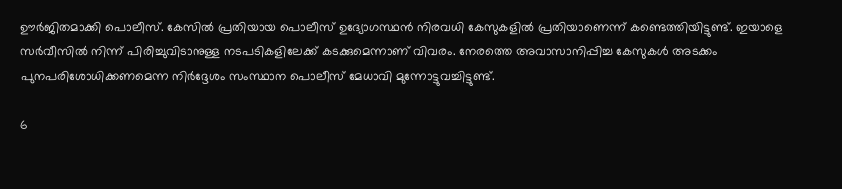ഊര്‍ജിതമാക്കി പൊലീസ്. കേസില്‍ പ്രതിയായ പൊലീസ് ഉദ്യോഗസ്ഥന്‍ നിരവധി കേസുകളില്‍ പ്രതിയാണെന്ന് കണ്ടെത്തിയിട്ടുണ്ട്. ഇയാളെ സര്‍വീസില്‍ നിന്ന് പിരിച്ചുവിടാനുള്ള നടപടികളിലേക്ക് കടക്കുമെന്നാണ് വിവരം. നേരത്തെ അവാസാനിപ്പിച്ച കേസുകള്‍ അടക്കം പുനപരിശോധിക്കണമെന്ന നിര്‍ദ്ദേശം സംസ്ഥാന പൊലീസ് മേധാവി മുന്നോട്ടുവച്ചിട്ടുണ്ട്.

6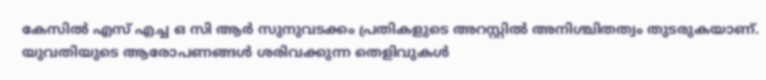കേസില്‍ എസ് എച്ച ഒ സി ആര്‍ സുനുവടക്കം പ്രതികളുടെ അറസ്റ്റില്‍ അനിശ്ചിതത്വം തുടരുകയാണ്. യുവതിയുടെ ആരോപണങ്ങള്‍ ശരിവക്കുന്ന തെളിവുകള്‍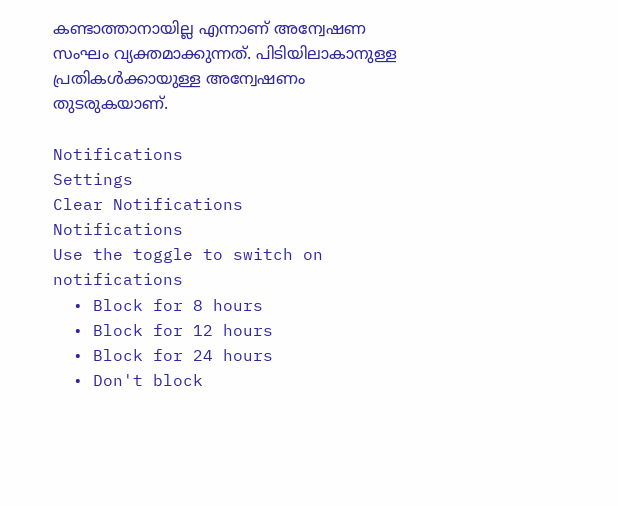കണ്ടാത്താനായില്ല എന്നാണ് അന്വേഷണ സംഘം വ്യക്തമാക്കുന്നത്. പിടിയിലാകാനുള്ള പ്രതികള്‍ക്കായുള്ള അന്വേഷണം തുടരുകയാണ്.

Notifications
Settings
Clear Notifications
Notifications
Use the toggle to switch on notifications
  • Block for 8 hours
  • Block for 12 hours
  • Block for 24 hours
  • Don't block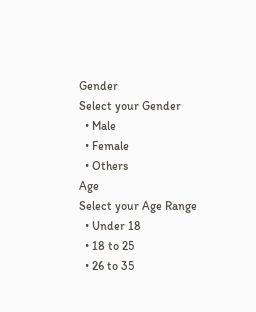Gender
Select your Gender
  • Male
  • Female
  • Others
Age
Select your Age Range
  • Under 18
  • 18 to 25
  • 26 to 35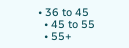• 36 to 45
  • 45 to 55
  • 55+